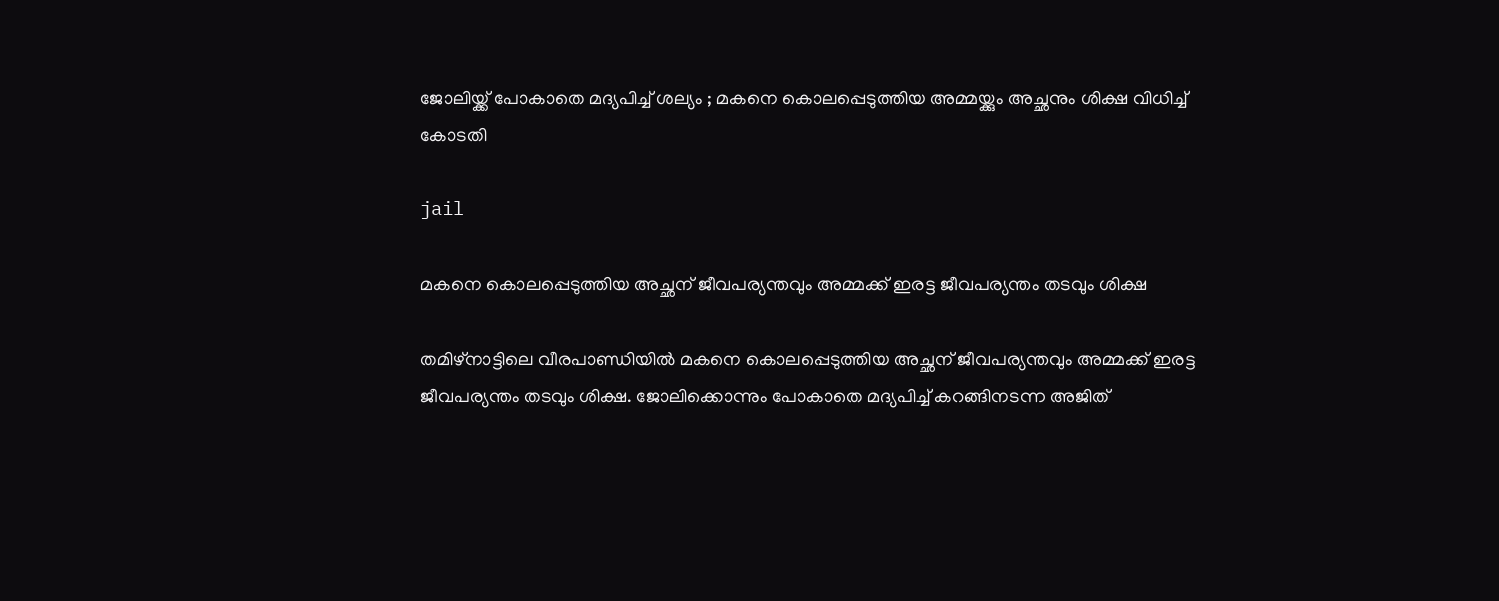ജോലിയ്ക്ക് പോകാതെ മദ്യപിച്ച് ശല്യം ; മകനെ കൊലപ്പെടുത്തിയ അമ്മയ്ക്കും അച്ഛനും ശിക്ഷ വിധിച്ച് കോടതി

jail

മകനെ കൊലപ്പെടുത്തിയ അച്ഛന് ജീവപര്യന്തവും അമ്മക്ക് ഇരട്ട ജീവപര്യന്തം തടവും ശിക്ഷ

തമിഴ്‌നാട്ടിലെ വീരപാണ്ഡിയില്‍ മകനെ കൊലപ്പെടുത്തിയ അച്ഛന് ജീവപര്യന്തവും അമ്മക്ക് ഇരട്ട ജീവപര്യന്തം തടവും ശിക്ഷ. ജോലിക്കൊന്നും പോകാതെ മദ്യപിച്ച് കറങ്ങിനടന്ന അജിത്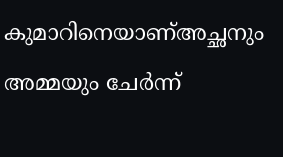കുമാറിനെയാണ്അച്ഛനും അമ്മയും ചേര്‍ന്ന്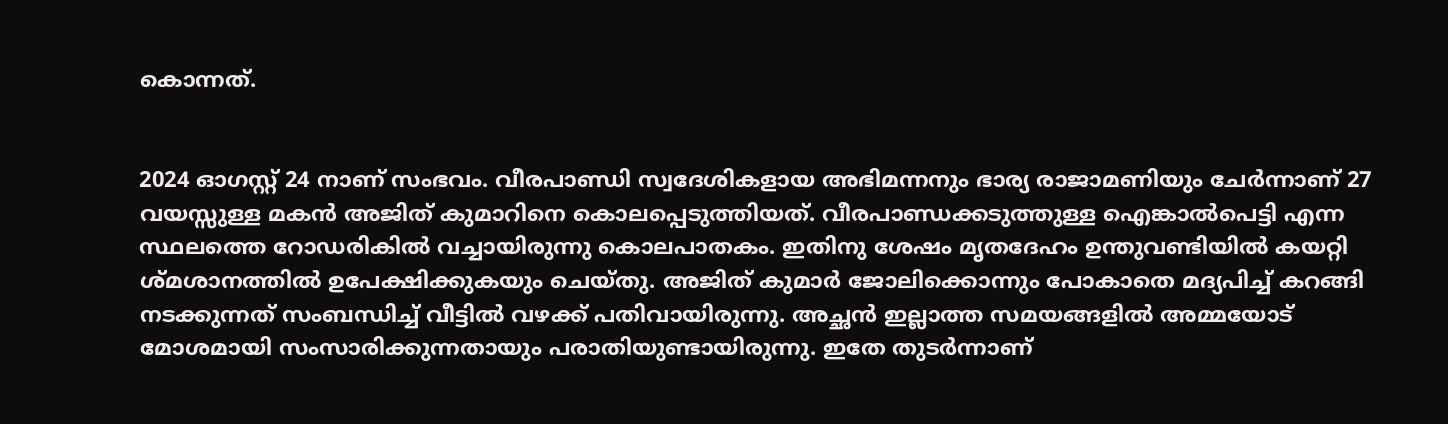കൊന്നത്.


2024 ഓഗസ്റ്റ് 24 നാണ് സംഭവം. വീരപാണ്ഡി സ്വദേശികളായ അഭിമന്നനും ഭാര്യ രാജാമണിയും ചേര്‍ന്നാണ് 27 വയസ്സുള്ള മകന്‍ അജിത് കുമാറിനെ കൊലപ്പെടുത്തിയത്. വീരപാണ്ഡക്കടുത്തുള്ള ഐങ്കാല്‍പെട്ടി എന്ന സ്ഥലത്തെ റോഡരികില്‍ വച്ചായിരുന്നു കൊലപാതകം. ഇതിനു ശേഷം മൃതദേഹം ഉന്തുവണ്ടിയില്‍ കയറ്റി ശ്മശാനത്തില്‍ ഉപേക്ഷിക്കുകയും ചെയ്തു. അജിത് കുമാര്‍ ജോലിക്കൊന്നും പോകാതെ മദ്യപിച്ച് കറങ്ങി നടക്കുന്നത് സംബന്ധിച്ച് വീട്ടില്‍ വഴക്ക് പതിവായിരുന്നു. അച്ഛന്‍ ഇല്ലാത്ത സമയങ്ങളില്‍ അമ്മയോട് മോശമായി സംസാരിക്കുന്നതായും പരാതിയുണ്ടായിരുന്നു. ഇതേ തുടര്‍ന്നാണ്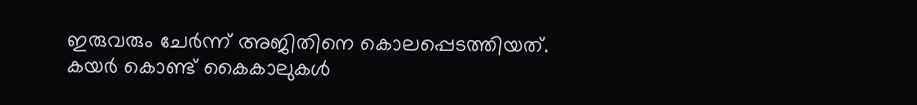ഇരുവരും ചേര്‍ന്ന് അജിതിനെ കൊലപ്പെടത്തിയത്. കയര്‍ കൊണ്ട് കൈകാലുകള്‍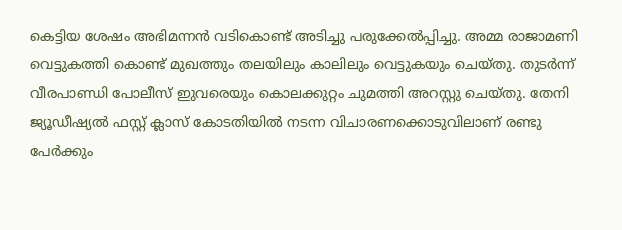കെട്ടിയ ശേഷം അഭിമന്നന്‍ വടികൊണ്ട് അടിച്ചു പരുക്കേല്‍പ്പിച്ചു. അമ്മ രാജാമണി വെട്ടുകത്തി കൊണ്ട് മുഖത്തും തലയിലും കാലിലും വെട്ടുകയും ചെയ്തു. തുടര്‍ന്ന് വീരപാണ്ഡി പോലീസ് ഇുവരെയും കൊലക്കുറ്റം ചുമത്തി അറസ്റ്റു ചെയ്തു. തേനി ജ്യൂഡീഷ്യല്‍ ഫസ്റ്റ് ക്ലാസ് കോടതിയില്‍ നടന്ന വിചാരണക്കൊടുവിലാണ് രണ്ടു പേര്‍ക്കും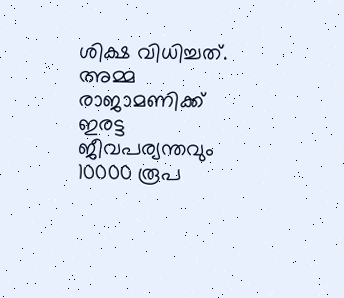ശിക്ഷ വിധിച്ചത്. അമ്മ രാജാമണിക്ക് ഇരട്ട ജീവപര്യന്തവും 10000 രൂപ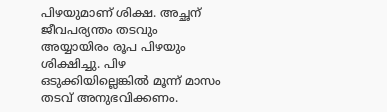പിഴയുമാണ് ശിക്ഷ. അച്ഛന് ജീവപര്യന്തം തടവും അയ്യായിരം രൂപ പിഴയും ശിക്ഷിച്ചു. പിഴ ഒടുക്കിയില്ലെങ്കില്‍ മൂന്ന് മാസം തടവ് അനുഭവിക്കണം.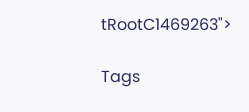tRootC1469263">

Tags